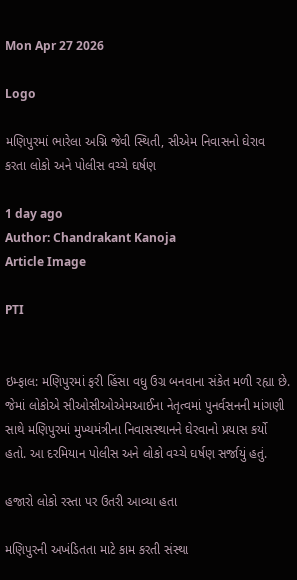Mon Apr 27 2026

Logo

મણિપુરમાં ભારેલા અગ્નિ જેવી સ્થિતી, સીએમ નિવાસનો ઘેરાવ કરતા લોકો અને પોલીસ વચ્ચે ઘર્ષણ

1 day ago
Author: Chandrakant Kanoja
Article Image

PTI


ઇમ્ફાલ: મણિપુરમાં ફરી હિંસા વધુ ઉગ્ર બનવાના સંકેત મળી રહ્યા છે. જેમાં લોકોએ સીઓસીઓએમઆઈના નેતૃત્વમાં પુનર્વસનની માંગણી સાથે મણિપુરમાં મુખ્યમંત્રીના નિવાસસ્થાનને ઘેરવાનો પ્રયાસ કર્યો હતો. આ દરમિયાન પોલીસ અને લોકો વચ્ચે ઘર્ષણ સર્જાયું હતું.

હજારો લોકો રસ્તા પર ઉતરી આવ્યા હતા

મણિપુરની અખંડિતતા માટે કામ કરતી સંસ્થા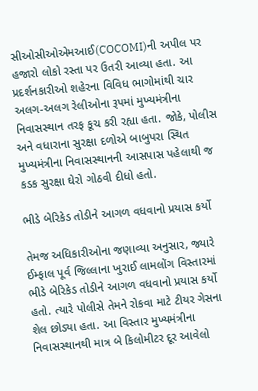સીઓસીઓએમઆઈ(COCOMI)ની અપીલ પર  હજારો લોકો રસ્તા પર ઉતરી આવ્યા હતા. આ પ્રદર્શનકારીઓ શહેરના વિવિધ ભાગોમાંથી ચાર અલગ-અલગ રેલીઓના રૂપમાં મુખ્યમંત્રીના નિવાસસ્થાન તરફ કૂચ કરી રહ્યા હતા. જોકે, પોલીસ અને વધારાના સુરક્ષા દળોએ બાબુપરા સ્થિત મુખ્યમંત્રીના નિવાસસ્થાનની આસપાસ પહેલાથી જ કડક સુરક્ષા ઘેરો ગોઠવી દીધો હતો.

ભીડે બેરિકેડ તોડીને આગળ વધવાનો પ્રયાસ કર્યો

તેમજ અધિકારીઓના જણાવ્યા અનુસાર, જ્યારે ઈમ્ફાલ પૂર્વ જિલ્લાના ખુરાઈ લામલોંગ વિસ્તારમાં ભીડે બેરિકેડ તોડીને આગળ વધવાનો પ્રયાસ કર્યો હતો. ત્યારે પોલીસે તેમને રોકવા માટે ટીયર ગેસના શેલ છોડ્યા હતા. આ વિસ્તાર મુખ્યમંત્રીના નિવાસસ્થાનથી માત્ર બે કિલોમીટર દૂર આવેલો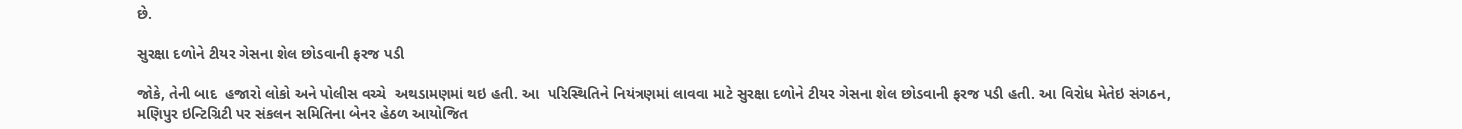છે.

સુરક્ષા દળોને ટીયર ગેસના શેલ છોડવાની ફરજ પડી

જોકે, તેની બાદ  હજારો લોકો અને પોલીસ વચ્ચે  અથડામણમાં થઇ હતી. આ  પરિસ્થિતિને નિયંત્રણમાં લાવવા માટે સુરક્ષા દળોને ટીયર ગેસના શેલ છોડવાની ફરજ પડી હતી. આ વિરોધ મેતેઇ સંગઠન, મણિપુર ઇન્ટિગ્રિટી પર સંકલન સમિતિના બેનર હેઠળ આયોજિત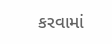કરવામાં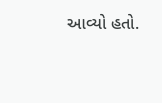આવ્યો હતો.